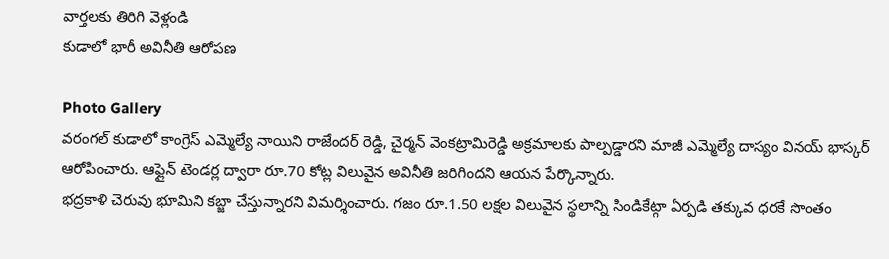వార్తలకు తిరిగి వెళ్లండి
కుడాలో భారీ అవినీతి ఆరోపణ

Photo Gallery
వరంగల్ కుడాలో కాంగ్రెస్ ఎమ్మెల్యే నాయిని రాజేందర్ రెడ్డి, చైర్మన్ వెంకట్రామిరెడ్డి అక్రమాలకు పాల్పడ్డారని మాజీ ఎమ్మెల్యే దాస్యం వినయ్ భాస్కర్ ఆరోపించారు. ఆఫ్లైన్ టెండర్ల ద్వారా రూ.70 కోట్ల విలువైన అవినీతి జరిగిందని ఆయన పేర్కొన్నారు.
భద్రకాళి చెరువు భూమిని కబ్జా చేస్తున్నారని విమర్శించారు. గజం రూ.1.50 లక్షల విలువైన స్థలాన్ని సిండికేట్గా ఏర్పడి తక్కువ ధరకే సొంతం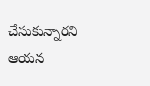చేసుకున్నారని ఆయన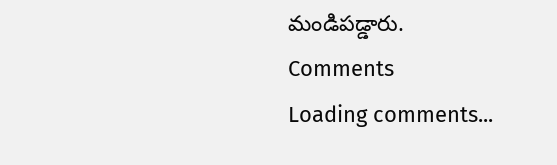మండిపడ్డారు.
Comments
Loading comments...